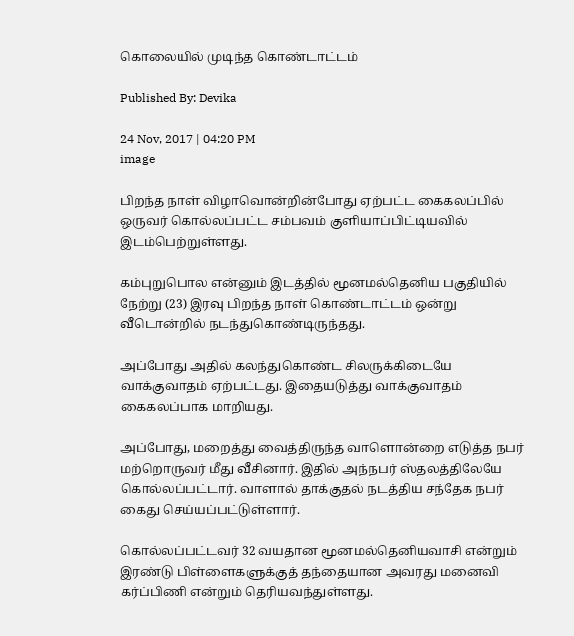கொலையில் முடிந்த கொண்டாட்டம்

Published By: Devika

24 Nov, 2017 | 04:20 PM
image

பிறந்த நாள் விழாவொன்றின்போது ஏற்பட்ட கைகலப்பில் ஒருவர் கொல்லப்பட்ட சம்பவம் குளியாப்பிட்டியவில் இடம்பெற்றுள்ளது.

கம்புறுபொல என்னும் இடத்தில் மூனமல்தெனிய பகுதியில் நேற்று (23) இரவு பிறந்த நாள் கொண்டாட்டம் ஒன்று வீடொன்றில் நடந்துகொண்டிருந்தது.

அப்போது அதில் கலந்துகொண்ட சிலருக்கிடையே வாக்குவாதம் ஏற்பட்டது. இதையடுத்து வாக்குவாதம் கைகலப்பாக மாறியது.

அப்போது, மறைத்து வைத்திருந்த வாளொன்றை எடுத்த நபர் மற்றொருவர் மீது வீசினார். இதில் அந்நபர் ஸ்தலத்திலேயே கொல்லப்பட்டார். வாளால் தாக்குதல் நடத்திய சந்தேக நபர் கைது செய்யப்பட்டுள்ளார்.

கொல்லப்பட்டவர் 32 வயதான மூனமல்தெனியவாசி என்றும் இரண்டு பிள்ளைகளுக்குத் தந்தையான அவரது மனைவி கர்ப்பிணி என்றும் தெரியவந்துள்ளது.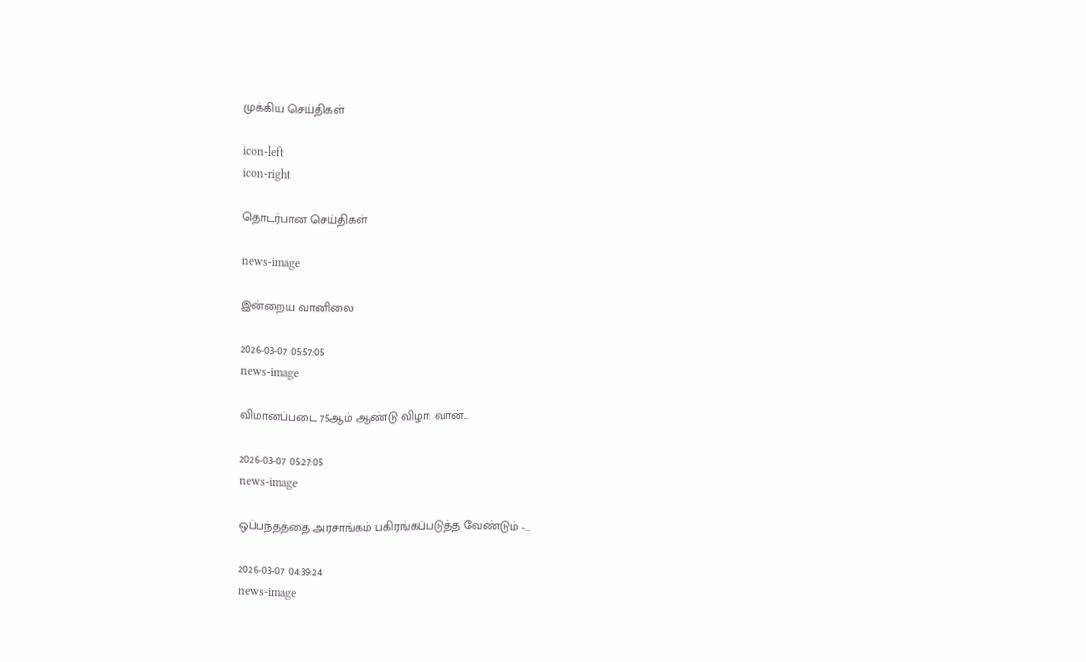முக்கிய செய்திகள்

icon-left
icon-right

தொடர்பான செய்திகள்

news-image

இன்றைய வானிலை

2026-03-07 05:57:05
news-image

விமானப்படை 75ஆம் ஆண்டு விழா: வான்...

2026-03-07 05:27:05
news-image

ஒப்பந்தத்தை அரசாங்கம் பகிரங்கப்படுத்த வேண்டும் -...

2026-03-07 04:39:24
news-image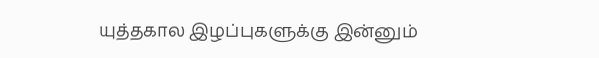யுத்தகால இழப்புகளுக்கு இன்னும்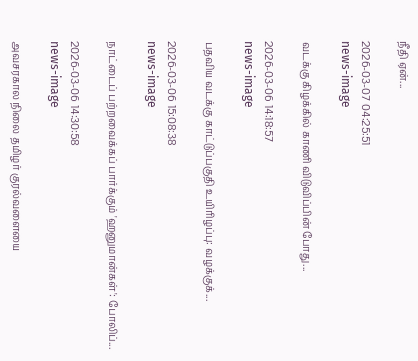நீதி ஏன்...

2026-03-07 04:25:51
news-image

வடக்கு கிழக்கில் காணி விடுவிப்பின் போது...

2026-03-06 14:18:57
news-image

பதவிய வடக்கு காட்டுப்பகுதி உயிரிழப்பு: வழக்குக்...

2026-03-06 15:08:38
news-image

நாட்டைப் பற்றவைக்கப் பார்க்கும் 'ஹனுமான்கள்': போலிப்...

2026-03-06 14:30:58
news-image

அவசரகால நிலை தமிழர் குரல்வளையை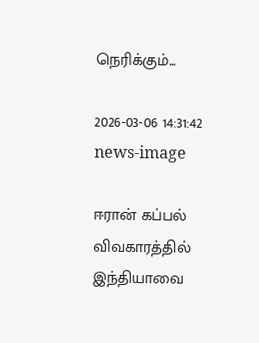நெரிக்கும்...

2026-03-06 14:31:42
news-image

ஈரான் கப்பல் விவகாரத்தில் இந்தியாவை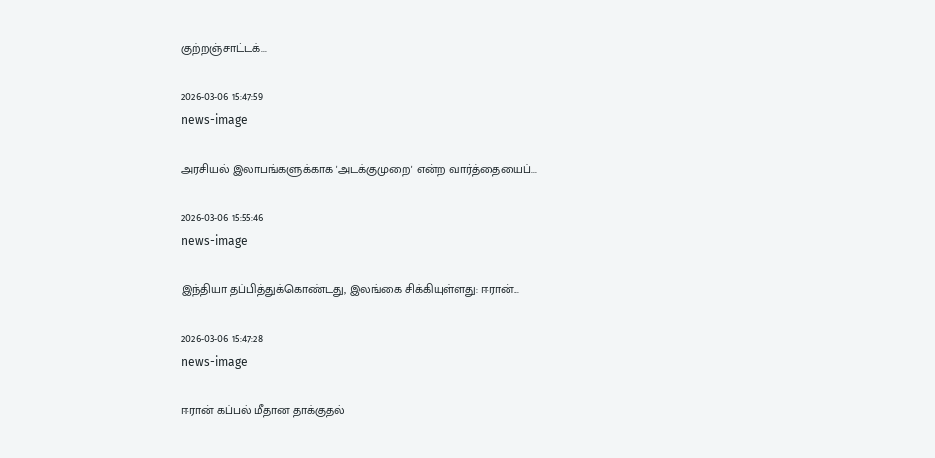குற்றஞ்சாட்டக்...

2026-03-06 15:47:59
news-image

அரசியல் இலாபங்களுக்காக 'அடக்குமுறை' என்ற வார்த்தையைப்...

2026-03-06 15:55:46
news-image

இந்தியா தப்பித்துக்கொண்டது, இலங்கை சிக்கியுள்ளது: ஈரான்...

2026-03-06 15:47:28
news-image

ஈரான் கப்பல் மீதான தாக்குதல்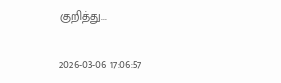குறித்து...

2026-03-06 17:06:57